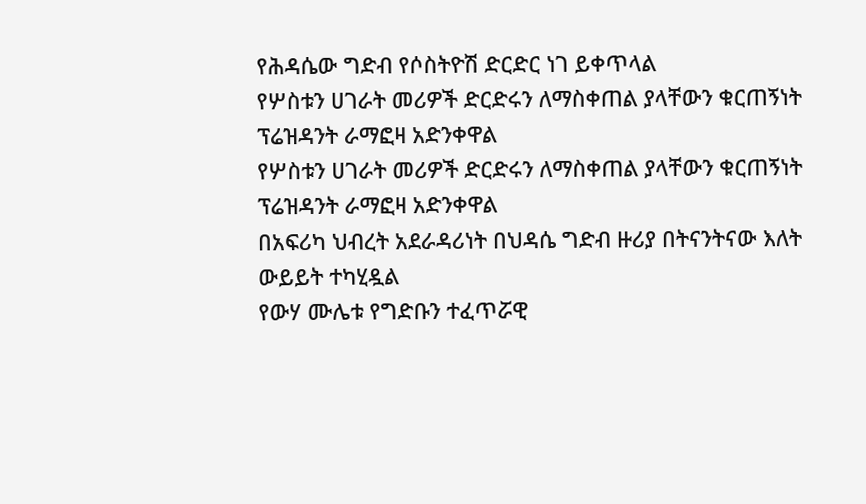የሕዳሴው ግድብ የሶስትዮሽ ድርድር ነገ ይቀጥላል
የሦስቱን ሀገራት መሪዎች ድርድሩን ለማስቀጠል ያላቸውን ቁርጠኝነት ፕሬዝዳንት ራማፎዛ አድንቀዋል
የሦስቱን ሀገራት መሪዎች ድርድሩን ለማስቀጠል ያላቸውን ቁርጠኝነት ፕሬዝዳንት ራማፎዛ አድንቀዋል
በአፍሪካ ህብረት አደራዳሪነት በህዳሴ ግድብ ዙሪያ በትናንትናው እለት ውይይት ተካሂዷል
የውሃ ሙሌቱ የግድቡን ተፈጥሯዊ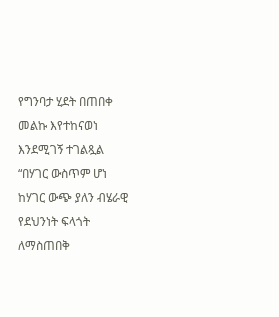የግንባታ ሂደት በጠበቀ መልኩ እየተከናወነ እንደሚገኝ ተገልጿል
“በሃገር ውስጥም ሆነ ከሃገር ውጭ ያለን ብሄራዊ የደህንነት ፍላጎት ለማስጠበቅ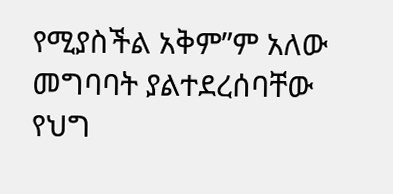የሚያስችል አቅም”ም አለው
መግባባት ያልተደረሰባቸው የህግ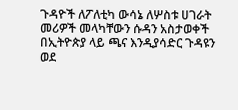ጉዳዮች ለፖለቲካ ውሳኔ ለሦስቱ ሀገራት መሪዎች መላካቸውን ሱዳን አስታወቀች
በኢትዮጵያ ላይ ጫና እንዲያሳድር ጉዳዩን ወደ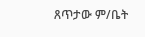ጸጥታው ም/ቤት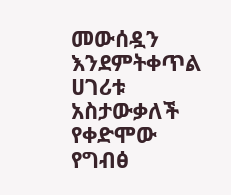መውሰዷን እንደምትቀጥል ሀገሪቱ አስታውቃለች
የቀድሞው የግብፅ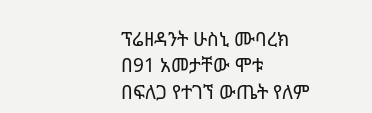ፕሬዘዳንት ሁስኒ ሙባረክ በ91 አመታቸው ሞቱ
በፍለጋ የተገኘ ውጤት የለም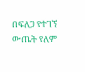በፍለጋ የተገኘ ውጤት የለም